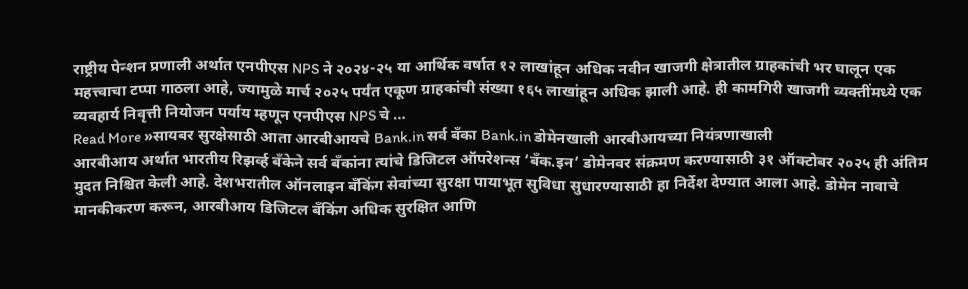राष्ट्रीय पेन्शन प्रणाली अर्थात एनपीएस NPS ने २०२४-२५ या आर्थिक वर्षात १२ लाखांहून अधिक नवीन खाजगी क्षेत्रातील ग्राहकांची भर घालून एक महत्त्वाचा टप्पा गाठला आहे, ज्यामुळे मार्च २०२५ पर्यंत एकूण ग्राहकांची संख्या १६५ लाखांहून अधिक झाली आहे. ही कामगिरी खाजगी व्यक्तींमध्ये एक व्यवहार्य निवृत्ती नियोजन पर्याय म्हणून एनपीएस NPS चे …
Read More »सायबर सुरक्षेसाठी आता आरबीआयचे Bank.in सर्व बँका Bank.in डोमेनखाली आरबीआयच्या नियंत्रणाखाली
आरबीआय अर्थात भारतीय रिझर्व्ह बँकेने सर्व बँकांना त्यांचे डिजिटल ऑपरेशन्स ‘बँक.इन’ डोमेनवर संक्रमण करण्यासाठी ३१ ऑक्टोबर २०२५ ही अंतिम मुदत निश्चित केली आहे. देशभरातील ऑनलाइन बँकिंग सेवांच्या सुरक्षा पायाभूत सुविधा सुधारण्यासाठी हा निर्देश देण्यात आला आहे. डोमेन नावाचे मानकीकरण करून, आरबीआय डिजिटल बँकिंग अधिक सुरक्षित आणि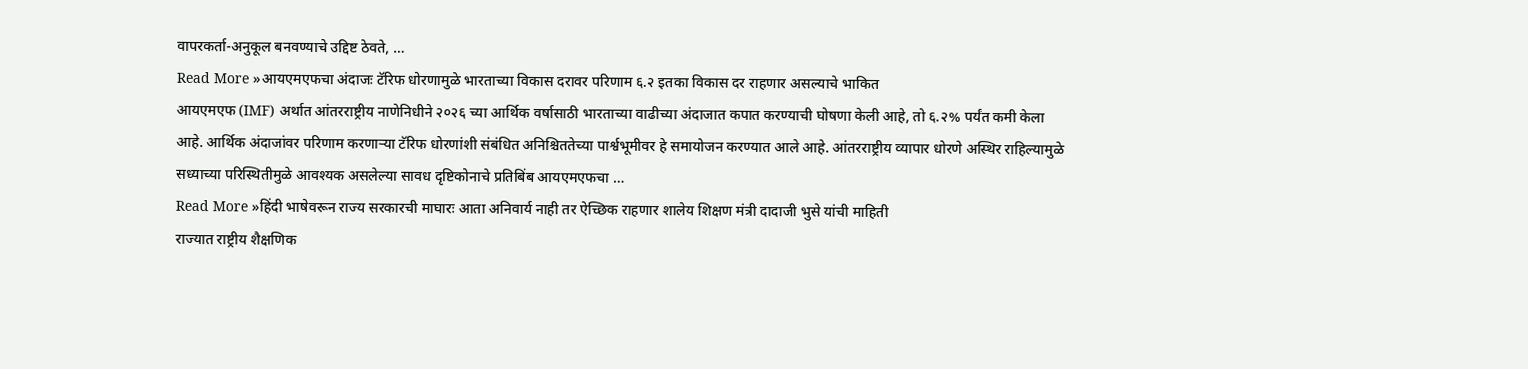वापरकर्ता-अनुकूल बनवण्याचे उद्दिष्ट ठेवते, …
Read More »आयएमएफचा अंदाजः टॅरिफ धोरणामुळे भारताच्या विकास दरावर परिणाम ६.२ इतका विकास दर राहणार असल्याचे भाकित
आयएमएफ (IMF) अर्थात आंतरराष्ट्रीय नाणेनिधीने २०२६ च्या आर्थिक वर्षासाठी भारताच्या वाढीच्या अंदाजात कपात करण्याची घोषणा केली आहे, तो ६.२% पर्यंत कमी केला आहे. आर्थिक अंदाजांवर परिणाम करणाऱ्या टॅरिफ धोरणांशी संबंधित अनिश्चिततेच्या पार्श्वभूमीवर हे समायोजन करण्यात आले आहे. आंतरराष्ट्रीय व्यापार धोरणे अस्थिर राहिल्यामुळे सध्याच्या परिस्थितीमुळे आवश्यक असलेल्या सावध दृष्टिकोनाचे प्रतिबिंब आयएमएफचा …
Read More »हिंदी भाषेवरून राज्य सरकारची माघारः आता अनिवार्य नाही तर ऐच्छिक राहणार शालेय शिक्षण मंत्री दादाजी भुसे यांची माहिती
राज्यात राष्ट्रीय शैक्षणिक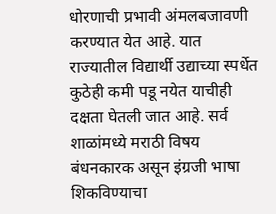धोरणाची प्रभावी अंमलबजावणी करण्यात येत आहे. यात राज्यातील विद्यार्थी उद्याच्या स्पर्धेत कुठेही कमी पडू नयेत याचीही दक्षता घेतली जात आहे. सर्व शाळांमध्ये मराठी विषय बंधनकारक असून इंग्रजी भाषा शिकविण्याचा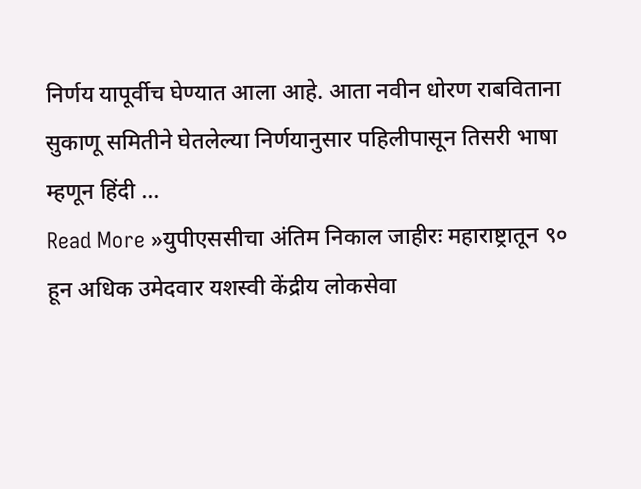निर्णय यापूर्वीच घेण्यात आला आहे. आता नवीन धोरण राबविताना सुकाणू समितीने घेतलेल्या निर्णयानुसार पहिलीपासून तिसरी भाषा म्हणून हिंदी …
Read More »युपीएससीचा अंतिम निकाल जाहीरः महाराष्ट्रातून ९० हून अधिक उमेदवार यशस्वी केंद्रीय लोकसेवा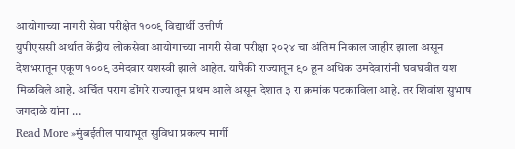आयोगाच्या नागरी सेवा परीक्षेत १००९ विद्यार्थी उत्तीर्ण
युपीएससी अर्थात केंद्रीय लोकसेवा आयोगाच्या नागरी सेवा परीक्षा २०२४ चा अंतिम निकाल जाहीर झाला असून देशभरातून एकूण १००९ उमेदवार यशस्वी झाले आहेत. यापैकी राज्यातून ९० हून अधिक उमदेवारांनी घवघवीत यश मिळविले आहे. अर्चित पराग डोंगरे राज्यातून प्रथम आले असून देशात ३ रा क्रमांक पटकाविला आहे. तर शिवांश सुभाष जगदाळे यांना …
Read More »मुंबईतील पायाभूत सुविधा प्रकल्प मार्गी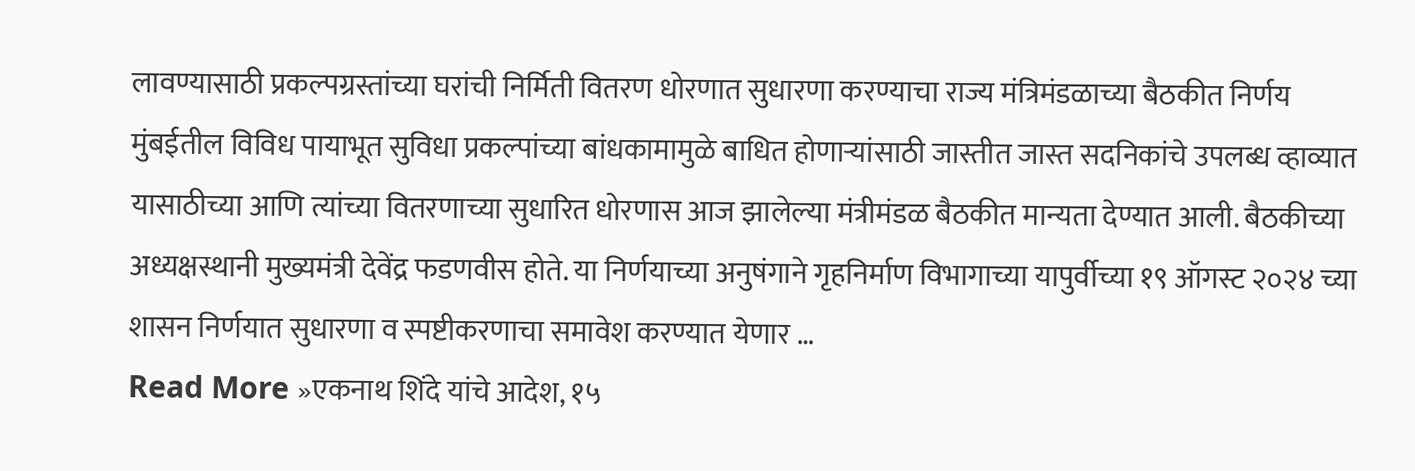लावण्यासाठी प्रकल्पग्रस्तांच्या घरांची निर्मिती वितरण धोरणात सुधारणा करण्याचा राज्य मंत्रिमंडळाच्या बैठकीत निर्णय
मुंबईतील विविध पायाभूत सुविधा प्रकल्पांच्या बांधकामामुळे बाधित होणाऱ्यांसाठी जास्तीत जास्त सदनिकांचे उपलब्ध व्हाव्यात यासाठीच्या आणि त्यांच्या वितरणाच्या सुधारित धोरणास आज झालेल्या मंत्रीमंडळ बैठकीत मान्यता देण्यात आली. बैठकीच्या अध्यक्षस्थानी मुख्यमंत्री देवेंद्र फडणवीस होते. या निर्णयाच्या अनुषंगाने गृहनिर्माण विभागाच्या यापुर्वीच्या १९ ऑगस्ट २०२४ च्या शासन निर्णयात सुधारणा व स्पष्टीकरणाचा समावेश करण्यात येणार …
Read More »एकनाथ शिंदे यांचे आदेश, १५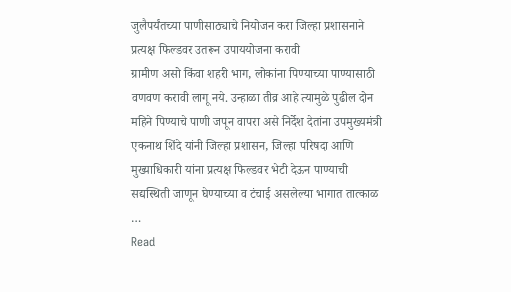जुलैपर्यंतच्या पाणीसाठ्याचे नियोजन करा जिल्हा प्रशासनाने प्रत्यक्ष फिल्डवर उतरून उपाययोजना करावी
ग्रामीण असो किंवा शहरी भाग, लोकांना पिण्याच्या पाण्यासाठी वणवण करावी लागू नये. उन्हाळा तीव्र आहे त्यामुळे पुढील दोन महिने पिण्याचे पाणी जपून वापरा असे निर्देश देतांना उपमुख्यमंत्री एकनाथ शिंदे यांनी जिल्हा प्रशासन, जिल्हा परिषदा आणि मुख्याधिकारी यांना प्रत्यक्ष फिल्डवर भेटी देऊन पाण्याची सद्यस्थिती जाणून घेण्याच्या व टंचाई असलेल्या भागात तात्काळ …
Read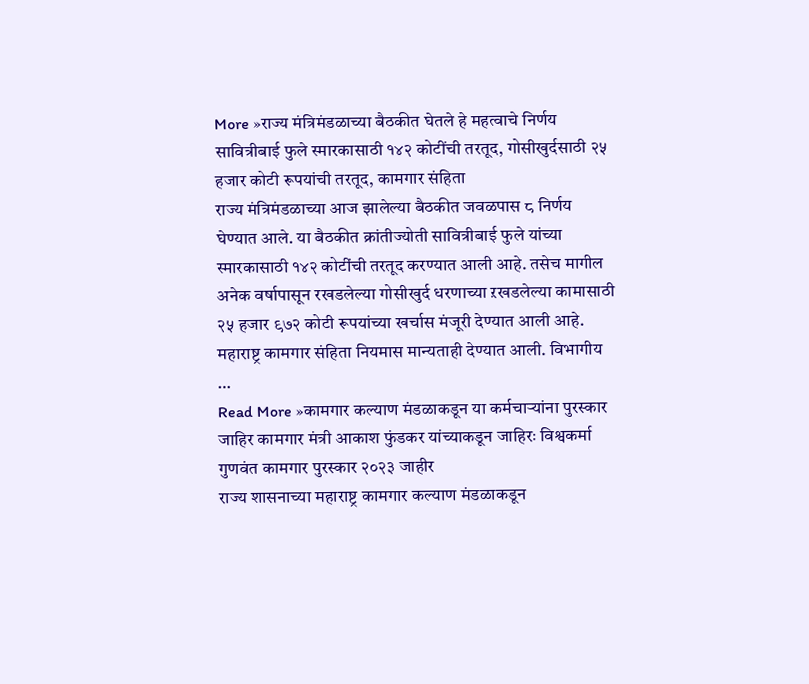More »राज्य मंत्रिमंडळाच्या बैठकीत घेतले हे महत्वाचे निर्णय सावित्रीबाई फुले स्मारकासाठी १४२ कोटींची तरतूद, गोसीखुर्दसाठी २५ हजार कोटी रूपयांची तरतूद, कामगार संहिता
राज्य मंत्रिमंडळाच्या आज झालेल्या बैठकीत जवळपास ८ निर्णय घेण्यात आले. या बैठकीत क्रांतीज्योती सावित्रीबाई फुले यांच्या स्मारकासाठी १४२ कोटींची तरतूद करण्यात आली आहे. तसेच मागील अनेक वर्षापासून रखडलेल्या गोसीखुर्द धरणाच्या ऱखडलेल्या कामासाठी २५ हजार ९७२ कोटी रूपयांच्या खर्चास मंजूरी देण्यात आली आहे. महाराष्ट्र कामगार संहिता नियमास मान्यताही देण्यात आली. विभागीय …
Read More »कामगार कल्याण मंडळाकडून या कर्मचाऱ्यांना पुरस्कार जाहिर कामगार मंत्री आकाश फुंडकर यांच्याकडून जाहिरः विश्वकर्मा गुणवंत कामगार पुरस्कार २०२३ जाहीर
राज्य शासनाच्या महाराष्ट्र कामगार कल्याण मंडळाकडून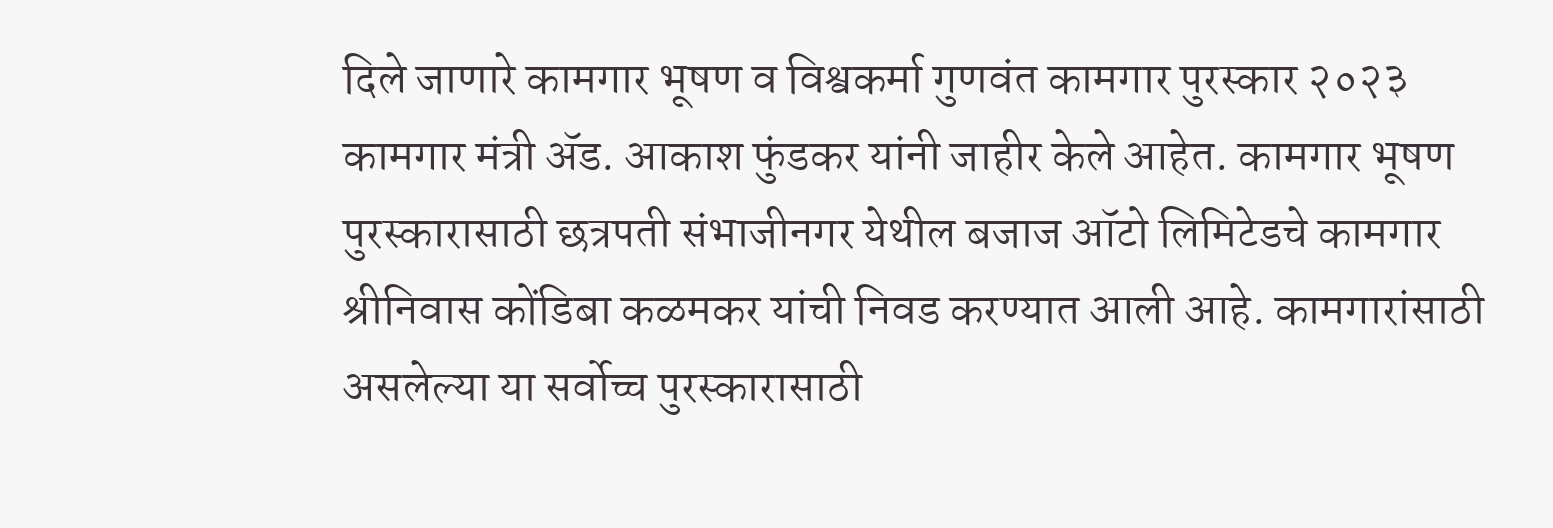दिले जाणारे कामगार भूषण व विश्वकर्मा गुणवंत कामगार पुरस्कार २०२३ कामगार मंत्री ॲड. आकाश फुंडकर यांनी जाहीर केले आहेत. कामगार भूषण पुरस्कारासाठी छत्रपती संभाजीनगर येथील बजाज ऑटो लिमिटेडचे कामगार श्रीनिवास कोंडिबा कळमकर यांची निवड करण्यात आली आहे. कामगारांसाठी असलेल्या या सर्वोच्च पुरस्कारासाठी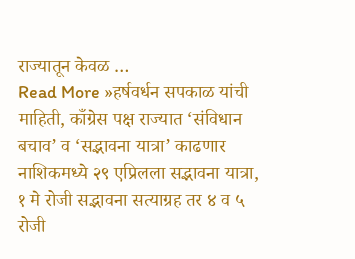राज्यातून केवळ …
Read More »हर्षवर्धन सपकाळ यांची माहिती, काँग्रेस पक्ष राज्यात ‘संविधान बचाव’ व ‘सद्भावना यात्रा’ काढणार नाशिकमध्ये २९ एप्रिलला सद्भावना यात्रा, १ मे रोजी सद्भावना सत्याग्रह तर ४ व ५ रोजी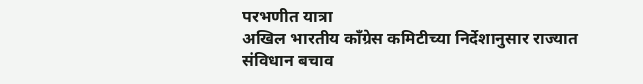परभणीत यात्रा
अखिल भारतीय काँग्रेस कमिटीच्या निर्देशानुसार राज्यात संविधान बचाव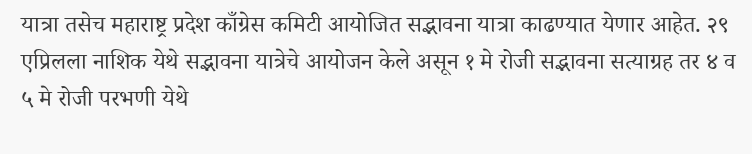यात्रा तसेच महाराष्ट्र प्रदेश काँग्रेस कमिटी आयोजित सद्भावना यात्रा काढण्यात येणार आहेत. २९ एप्रिलला नाशिक येथे सद्भावना यात्रेचे आयोजन केले असून १ मे रोजी सद्भावना सत्याग्रह तर ४ व ५ मे रोजी परभणी येथे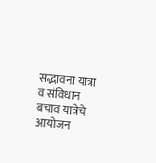सद्भावना यात्रा व संविधान बचाव यात्रेचे आयोजन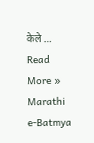केले …
Read More »
Marathi e-Batmya